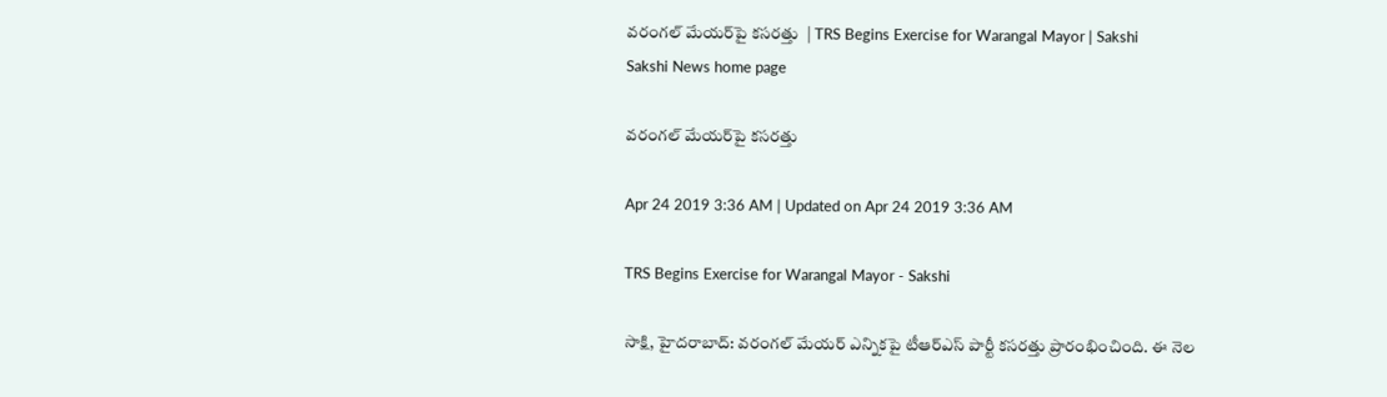వరంగల్‌ మేయర్‌పై కసరత్తు  | TRS Begins Exercise for Warangal Mayor | Sakshi
Sakshi News home page

వరంగల్‌ మేయర్‌పై కసరత్తు

Apr 24 2019 3:36 AM | Updated on Apr 24 2019 3:36 AM

TRS Begins Exercise for Warangal Mayor - Sakshi

సాక్షి, హైదరాబాద్‌: వరంగల్‌ మేయర్‌ ఎన్నికపై టీఆర్‌ఎస్‌ పార్టీ కసరత్తు ప్రారంభించింది. ఈ నెల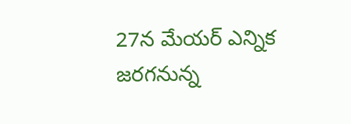27న మేయర్‌ ఎన్నిక జరగనున్న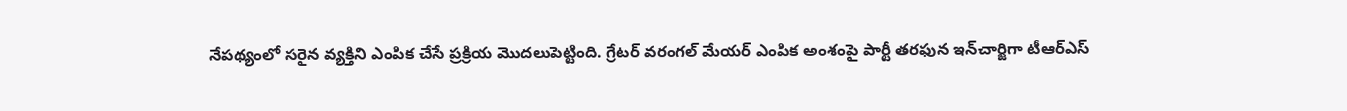నేపథ్యంలో సరైన వ్యక్తిని ఎంపిక చేసే ప్రక్రియ మొదలుపెట్టింది. గ్రేటర్‌ వరంగల్‌ మేయర్‌ ఎంపిక అంశంపై పార్టీ తరఫున ఇన్‌చార్జిగా టీఆర్‌ఎస్‌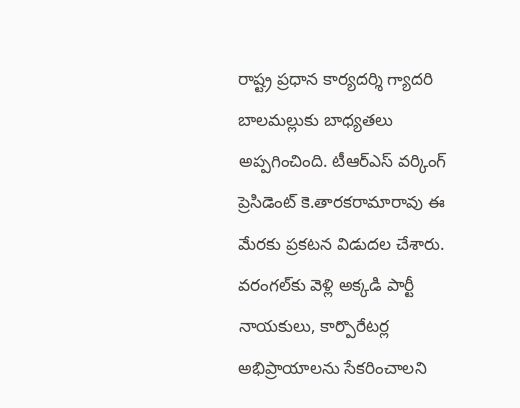రాష్ట్ర ప్రధాన కార్యదర్శి గ్యాదరి బాలమల్లుకు బాధ్యతలు అప్పగించింది. టీఆర్‌ఎస్‌ వర్కింగ్‌ ప్రెసిడెంట్‌ కె.తారకరామారావు ఈ మేరకు ప్రకటన విడుదల చేశారు. వరంగల్‌కు వెళ్లి అక్కడి పార్టీ నాయకులు, కార్పొరేటర్ల అభిప్రాయాలను సేకరించాలని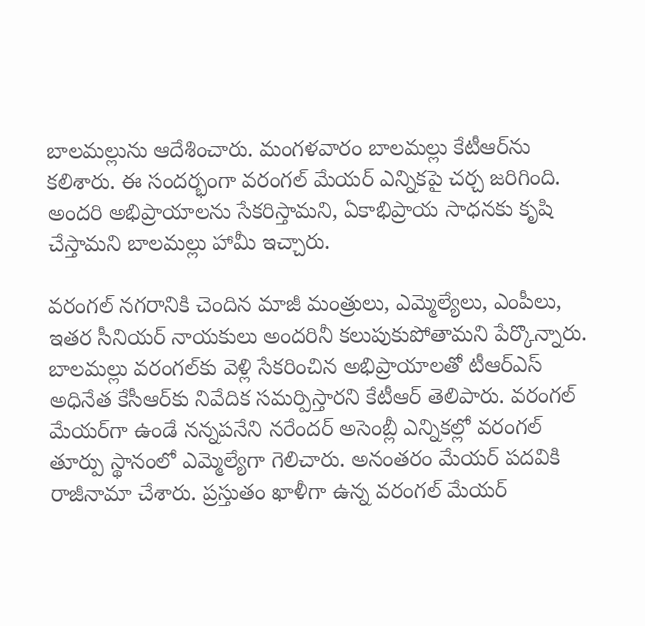బాలమల్లును ఆదేశించారు. మంగళవారం బాలమల్లు కేటీఆర్‌ను కలిశారు. ఈ సందర్భంగా వరంగల్‌ మేయర్‌ ఎన్నికపై చర్చ జరిగింది. అందరి అభిప్రాయాలను సేకరిస్తామని, ఏకాభిప్రాయ సాధనకు కృషి చేస్తామని బాలమల్లు హామీ ఇచ్చారు.

వరంగల్‌ నగరానికి చెందిన మాజీ మంత్రులు, ఎమ్మెల్యేలు, ఎంపీలు, ఇతర సీనియర్‌ నాయకులు అందరినీ కలుపుకుపోతామని పేర్కొన్నారు. బాలమల్లు వరంగల్‌కు వెళ్లి సేకరించిన అభిప్రాయాలతో టీఆర్‌ఎస్‌ అధినేత కేసీఆర్‌కు నివేదిక సమర్పిస్తారని కేటీఆర్‌ తెలిపారు. వరంగల్‌ మేయర్‌గా ఉండే నన్నపనేని నరేందర్‌ అసెంబ్లీ ఎన్నికల్లో వరంగల్‌ తూర్పు స్థానంలో ఎమ్మెల్యేగా గెలిచారు. అనంతరం మేయర్‌ పదవికి రాజీనామా చేశారు. ప్రస్తుతం ఖాళీగా ఉన్న వరంగల్‌ మేయర్‌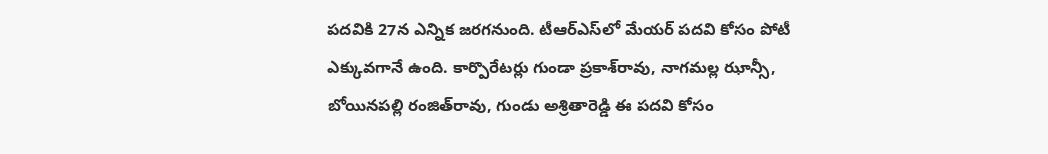పదవికి 27న ఎన్నిక జరగనుంది. టీఆర్‌ఎస్‌లో మేయర్‌ పదవి కోసం పోటీ ఎక్కువగానే ఉంది. కార్పొరేటర్లు గుండా ప్రకాశ్‌రావు, నాగమల్ల ఝాన్సీ, బోయినపల్లి రంజిత్‌రావు, గుండు అశ్రితారెడ్డి ఈ పదవి కోసం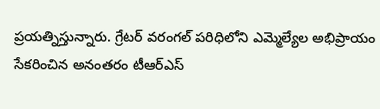ప్రయత్నిస్తున్నారు. గ్రేటర్‌ వరంగల్‌ పరిధిలోని ఎమ్మెల్యేల అభిప్రాయం సేకరించిన అనంతరం టీఆర్‌ఎస్‌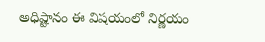అధిష్టానం ఈ విషయంలో నిర్ణయం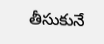తీసుకునే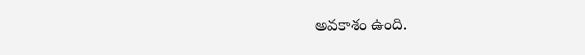అవకాశం ఉంది.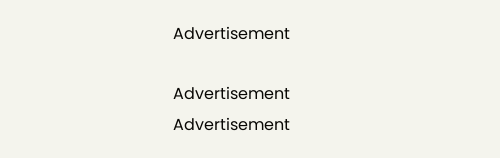Advertisement

Advertisement
Advertisement